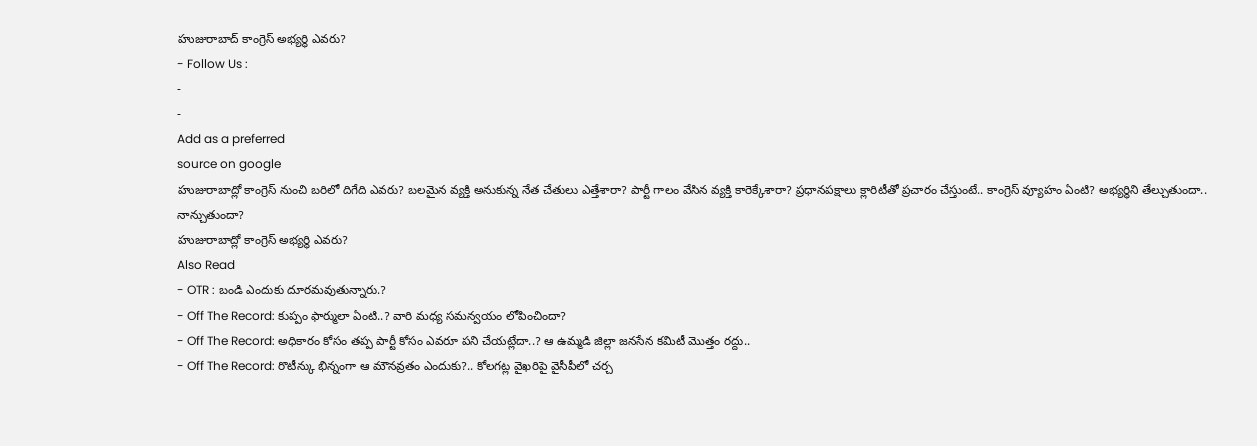హుజురాబాద్ కాంగ్రెస్ అభ్యర్థి ఎవరు?
- Follow Us :
-
-
Add as a preferred
source on google
హుజురాబాద్లో కాంగ్రెస్ నుంచి బరిలో దిగేది ఎవరు? బలమైన వ్యక్తి అనుకున్న నేత చేతులు ఎత్తేశారా? పార్టీ గాలం వేసిన వ్యక్తి కారెక్కేశారా? ప్రధానపక్షాలు క్లారిటీతో ప్రచారం చేస్తుంటే.. కాంగ్రెస్ వ్యూహం ఏంటి? అభ్యర్ధిని తేల్చుతుందా.. నాన్చుతుందా?
హుజురాబాద్లో కాంగ్రెస్ అభ్యర్థి ఎవరు?
Also Read
- OTR : బండి ఎందుకు దూరమవుతున్నారు.?
- Off The Record: కుప్పం ఫార్ములా ఏంటి..? వారి మధ్య సమన్వయం లోపించిందా?
- Off The Record: అధికారం కోసం తప్ప పార్టీ కోసం ఎవరూ పని చేయట్లేదా..? ఆ ఉమ్మడి జిల్లా జనసేన కమిటీ మొత్తం రద్దు..
- Off The Record: రొటీన్కు భిన్నంగా ఆ మౌనవ్రతం ఎందుకు?.. కోలగట్ల వైఖరిపై వైసీపీలో చర్చ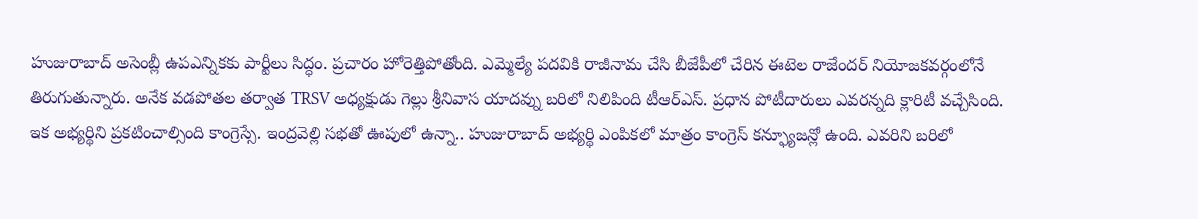హుజురాబాద్ అసెంబ్లీ ఉపఎన్నికకు పార్టీలు సిద్ధం. ప్రచారం హోరెత్తిపోతోంది. ఎమ్మెల్యే పదవికి రాజీనామ చేసి బీజేపీలో చేరిన ఈటెల రాజేందర్ నియోజకవర్గంలోనే తిరుగుతున్నారు. అనేక వడపోతల తర్వాత TRSV అధ్యక్షుడు గెల్లు శ్రీనివాస యాదవ్ను బరిలో నిలిపింది టీఆర్ఎస్. ప్రధాన పోటీదారులు ఎవరన్నది క్లారిటీ వచ్చేసింది. ఇక అభ్యర్థిని ప్రకటించాల్సింది కాంగ్రెస్సే. ఇంద్రవెల్లి సభతో ఊపులో ఉన్నా.. హుజురాబాద్ అభ్యర్థి ఎంపికలో మాత్రం కాంగ్రెస్ కన్ఫ్యూజన్లో ఉంది. ఎవరిని బరిలో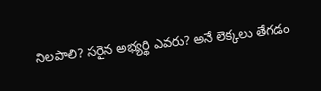నిలపాలి? సరైన అభ్యర్థి ఎవరు? అనే లెక్కలు తేగడం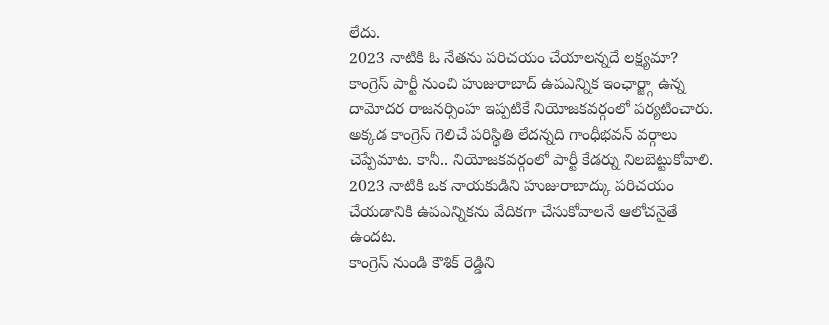లేదు.
2023 నాటికి ఓ నేతను పరిచయం చేయాలన్నదే లక్ష్యమా?
కాంగ్రెస్ పార్టీ నుంచి హుజురాబాద్ ఉపఎన్నిక ఇంఛార్జ్గా ఉన్న దామోదర రాజనర్సింహ ఇప్పటికే నియోజకవర్గంలో పర్యటించారు. అక్కడ కాంగ్రెస్ గెలిచే పరిస్థితి లేదన్నది గాంధీభవన్ వర్గాలు చెప్పేమాట. కానీ.. నియోజకవర్గంలో పార్టీ కేడర్ను నిలబెట్టుకోవాలి. 2023 నాటికి ఒక నాయకుడిని హుజురాబాద్కు పరిచయం చేయడానికి ఉపఎన్నికను వేదికగా చేసుకోవాలనే ఆలోచనైతే ఉందట.
కాంగ్రెస్ నుండి కౌశిక్ రెడ్డిని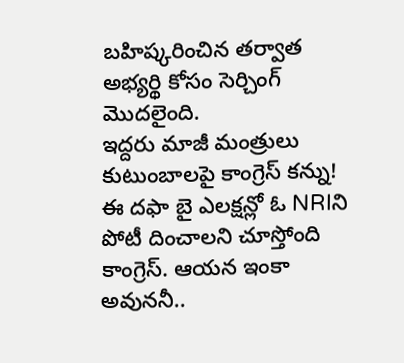బహిష్కరించిన తర్వాత అభ్యర్థి కోసం సెర్చింగ్ మొదలైంది.
ఇద్దరు మాజీ మంత్రులు కుటుంబాలపై కాంగ్రెస్ కన్ను!
ఈ దఫా బై ఎలక్షన్లో ఓ NRIని పోటీ దించాలని చూస్తోంది కాంగ్రెస్. ఆయన ఇంకా అవుననీ..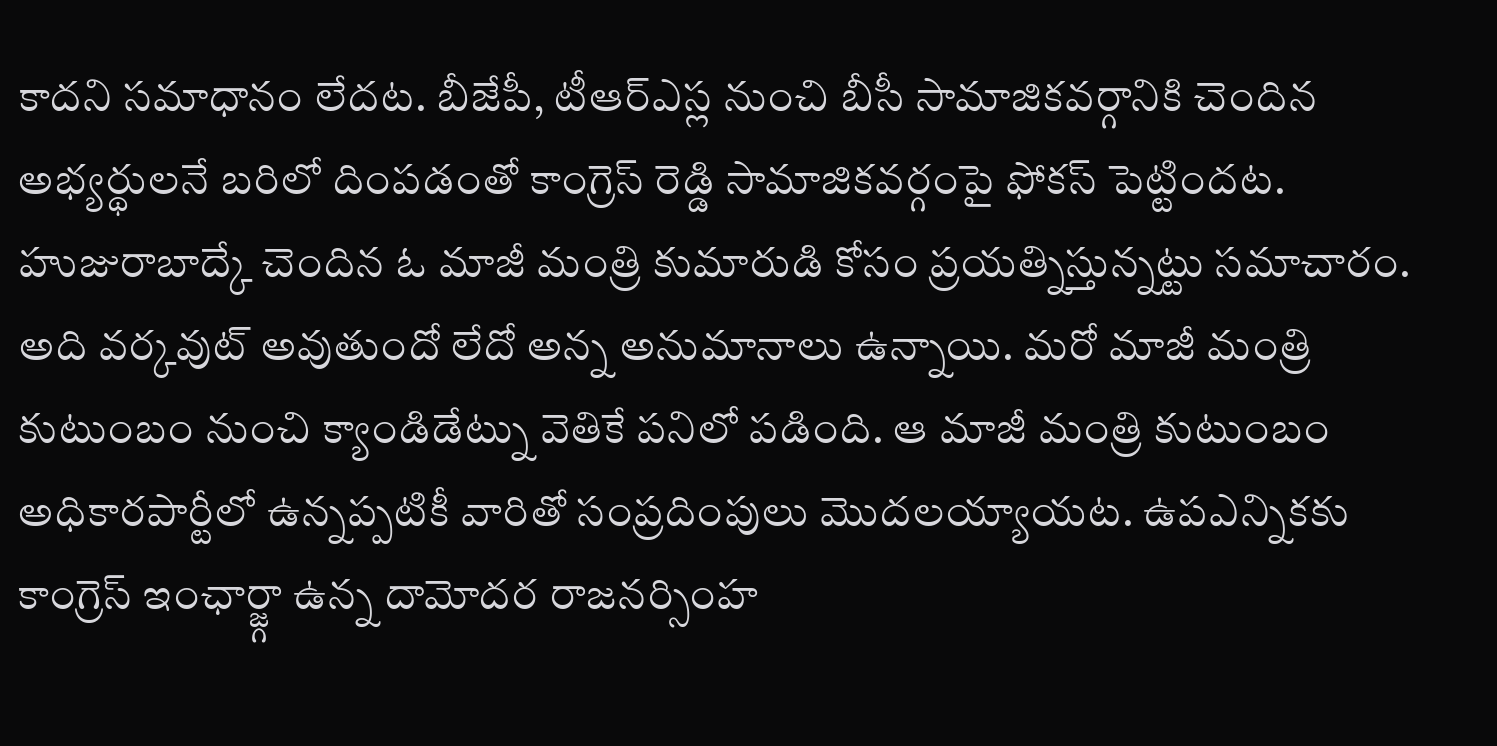కాదని సమాధానం లేదట. బీజేపీ, టీఆర్ఎస్ల నుంచి బీసీ సామాజికవర్గానికి చెందిన అభ్యర్థులనే బరిలో దింపడంతో కాంగ్రెస్ రెడ్డి సామాజికవర్గంపై ఫోకస్ పెట్టిందట. హుజురాబాద్కే చెందిన ఓ మాజీ మంత్రి కుమారుడి కోసం ప్రయత్నిస్తున్నట్టు సమాచారం. అది వర్కవుట్ అవుతుందో లేదో అన్న అనుమానాలు ఉన్నాయి. మరో మాజీ మంత్రి కుటుంబం నుంచి క్యాండిడేట్ను వెతికే పనిలో పడింది. ఆ మాజీ మంత్రి కుటుంబం అధికారపార్టీలో ఉన్నప్పటికీ వారితో సంప్రదింపులు మొదలయ్యాయట. ఉపఎన్నికకు కాంగ్రెస్ ఇంఛార్జ్గా ఉన్న దామోదర రాజనర్సింహ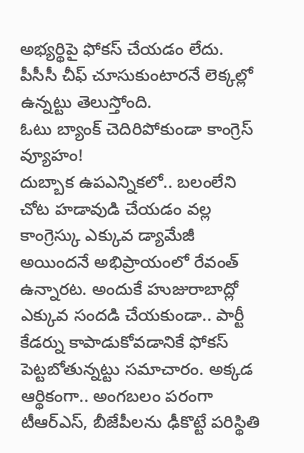అభ్యర్థిపై ఫోకస్ చేయడం లేదు. పీసీసీ చీఫ్ చూసుకుంటారనే లెక్కల్లో ఉన్నట్టు తెలుస్తోంది.
ఓటు బ్యాంక్ చెదిరిపోకుండా కాంగ్రెస్ వ్యూహం!
దుబ్బాక ఉపఎన్నికలో.. బలంలేని చోట హడావుడి చేయడం వల్ల కాంగ్రెస్కు ఎక్కువ డ్యామేజీ అయిందనే అభిప్రాయంలో రేవంత్ ఉన్నారట. అందుకే హుజురాబాద్లో ఎక్కువ సందడి చేయకుండా.. పార్టీ కేడర్ను కాపాడుకోవడానికే ఫోకస్ పెట్టబోతున్నట్టు సమాచారం. అక్కడ ఆర్థికంగా.. అంగబలం పరంగా టీఆర్ఎస్, బీజేపీలను ఢీకొట్టే పరిస్థితి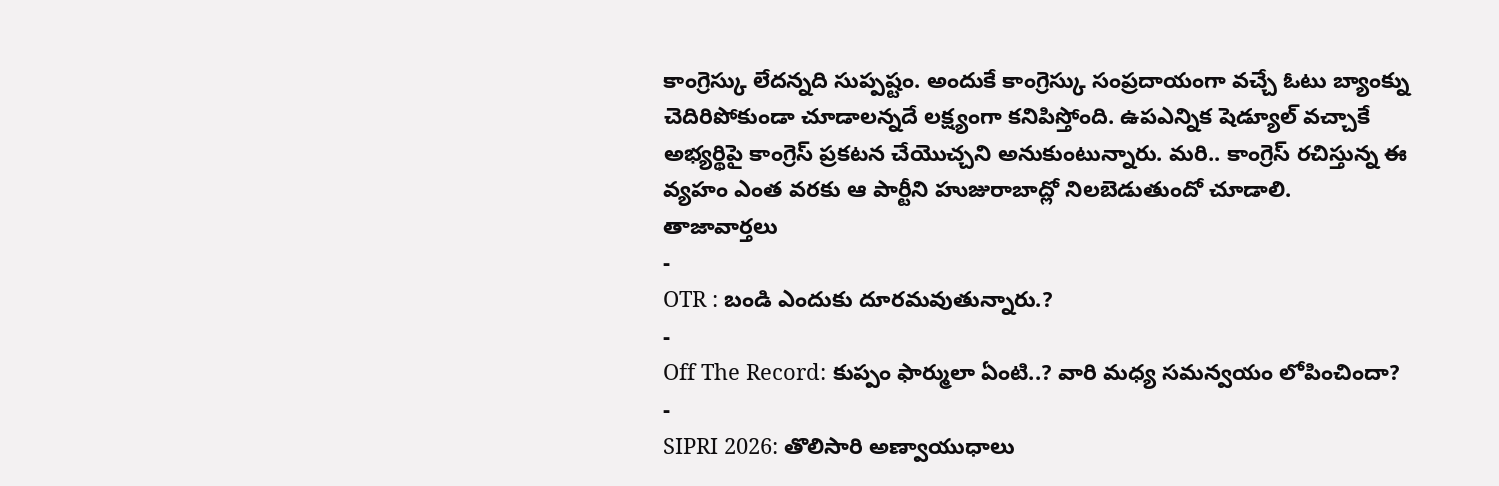కాంగ్రెస్కు లేదన్నది సుప్పష్టం. అందుకే కాంగ్రెస్కు సంప్రదాయంగా వచ్చే ఓటు బ్యాంక్ను చెదిరిపోకుండా చూడాలన్నదే లక్ష్యంగా కనిపిస్తోంది. ఉపఎన్నిక షెడ్యూల్ వచ్చాకే అభ్యర్థిపై కాంగ్రెస్ ప్రకటన చేయొచ్చని అనుకుంటున్నారు. మరి.. కాంగ్రెస్ రచిస్తున్న ఈ వ్యహం ఎంత వరకు ఆ పార్టీని హుజురాబాద్లో నిలబెడుతుందో చూడాలి.
తాజావార్తలు
-
OTR : బండి ఎందుకు దూరమవుతున్నారు.?
-
Off The Record: కుప్పం ఫార్ములా ఏంటి..? వారి మధ్య సమన్వయం లోపించిందా?
-
SIPRI 2026: తొలిసారి అణ్వాయుధాలు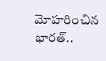మోహరించిన భారత్..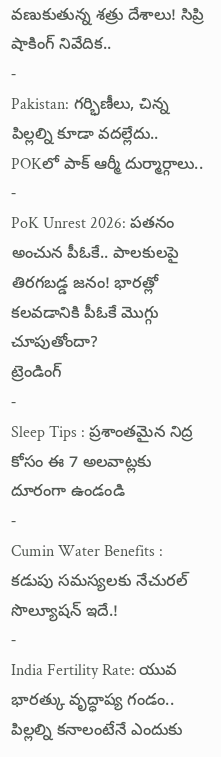వణుకుతున్న శత్రు దేశాలు! సిప్రి షాకింగ్ నివేదిక..
-
Pakistan: గర్భిణీలు, చిన్న పిల్లల్ని కూడా వదల్లేదు.. POKలో పాక్ ఆర్మీ దుర్మార్గాలు..
-
PoK Unrest 2026: పతనం అంచున పీఓకే.. పాలకులపై తిరగబడ్డ జనం! భారత్లో కలవడానికి పీఓకే మొగ్గు చూపుతోందా?
ట్రెండింగ్
-
Sleep Tips : ప్రశాంతమైన నిద్ర కోసం ఈ 7 అలవాట్లకు దూరంగా ఉండండి
-
Cumin Water Benefits : కడుపు సమస్యలకు నేచురల్ సొల్యూషన్ ఇదే.!
-
India Fertility Rate: యువ భారత్కు వృద్ధాప్య గండం.. పిల్లల్ని కనాలంటేనే ఎందుకు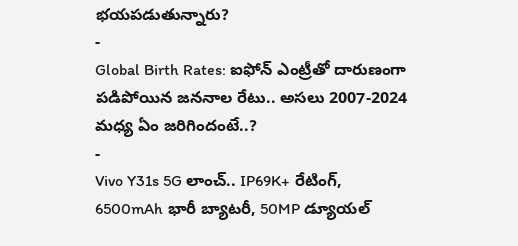భయపడుతున్నారు?
-
Global Birth Rates: ఐఫోన్ ఎంట్రీతో దారుణంగా పడిపోయిన జననాల రేటు.. అసలు 2007-2024 మధ్య ఏం జరిగిందంటే..?
-
Vivo Y31s 5G లాంచ్.. IP69K+ రేటింగ్, 6500mAh భారీ బ్యాటరీ, 50MP డ్యూయల్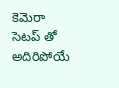కెమెరా సెటప్ తో అదిరిపోయే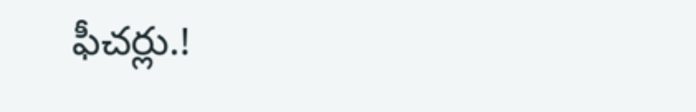ఫీచర్లు.!